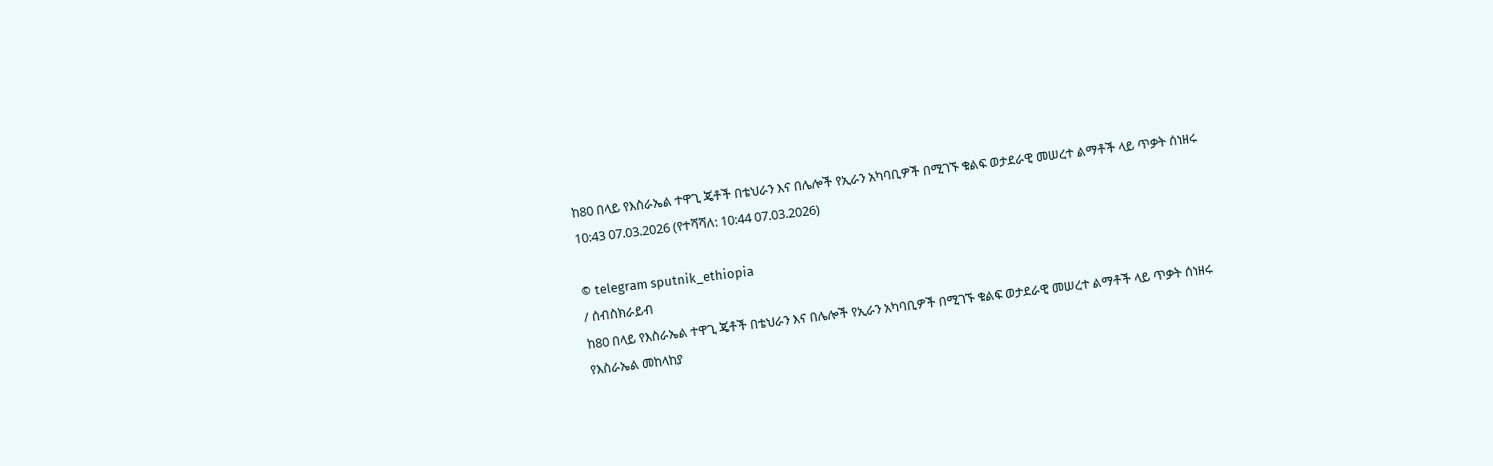ከ80 በላይ የእስራኤል ተዋጊ ጄቶች በቴህራን እና በሌሎች የኢራን አካባቢዎች በሚገኙ ቁልፍ ወታደራዊ መሠረተ ልማቶች ላይ ጥቃት ሰነዘሩ
10:43 07.03.2026 (የተሻሻለ: 10:44 07.03.2026)

© telegram sputnik_ethiopia
/ ሰብስክራይብ
ከ80 በላይ የእስራኤል ተዋጊ ጄቶች በቴህራን እና በሌሎች የኢራን አካባቢዎች በሚገኙ ቁልፍ ወታደራዊ መሠረተ ልማቶች ላይ ጥቃት ሰነዘሩ
የእስራኤል መከላከያ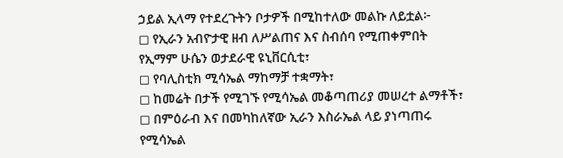ኃይል ኢላማ የተደረጉትን ቦታዎች በሚከተለው መልኩ ለይቷል፦
◻ የኢራን አብዮታዊ ዘብ ለሥልጠና እና ስብሰባ የሚጠቀምበት የኢማም ሁሴን ወታደራዊ ዩኒቨርሲቲ፣
◻ የባሊስቲክ ሚሳኤል ማከማቻ ተቋማት፣
◻ ከመሬት በታች የሚገኙ የሚሳኤል መቆጣጠሪያ መሠረተ ልማቶች፣
◻ በምዕራብ እና በመካከለኛው ኢራን እስራኤል ላይ ያነጣጠሩ የሚሳኤል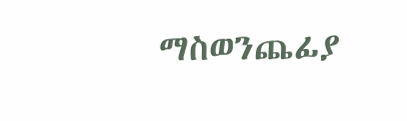ማስወንጨፊያ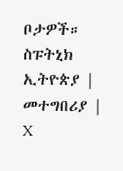ቦታዎች።
ስፑትኒክ ኢትዮጵያ | መተግበሪያ | X